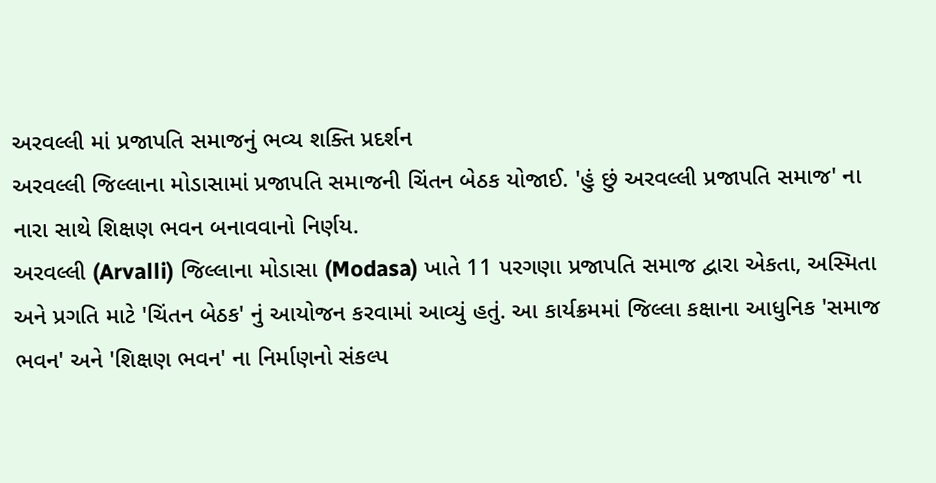અરવલ્લી માં પ્રજાપતિ સમાજનું ભવ્ય શક્તિ પ્રદર્શન
અરવલ્લી જિલ્લાના મોડાસામાં પ્રજાપતિ સમાજની ચિંતન બેઠક યોજાઈ. 'હું છું અરવલ્લી પ્રજાપતિ સમાજ' ના નારા સાથે શિક્ષણ ભવન બનાવવાનો નિર્ણય.
અરવલ્લી (Arvalli) જિલ્લાના મોડાસા (Modasa) ખાતે 11 પરગણા પ્રજાપતિ સમાજ દ્વારા એકતા, અસ્મિતા અને પ્રગતિ માટે 'ચિંતન બેઠક' નું આયોજન કરવામાં આવ્યું હતું. આ કાર્યક્રમમાં જિલ્લા કક્ષાના આધુનિક 'સમાજ ભવન' અને 'શિક્ષણ ભવન' ના નિર્માણનો સંકલ્પ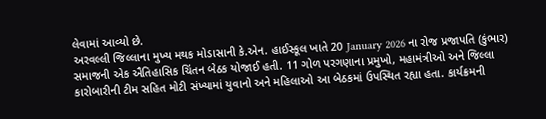લેવામાં આવ્યો છે.
અરવલ્લી જિલ્લાના મુખ્ય મથક મોડાસાની કે.એન. હાઈસ્કૂલ ખાતે 20 January 2026 ના રોજ પ્રજાપતિ (કુંભાર) સમાજની એક ઐતિહાસિક ચિંતન બેઠક યોજાઈ હતી. 11 ગોળ પરગણાના પ્રમુખો, મહામંત્રીઓ અને જિલ્લા કારોબારીની ટીમ સહિત મોટી સંખ્યામાં યુવાનો અને મહિલાઓ આ બેઠકમાં ઉપસ્થિત રહ્યા હતા. કાર્યક્રમની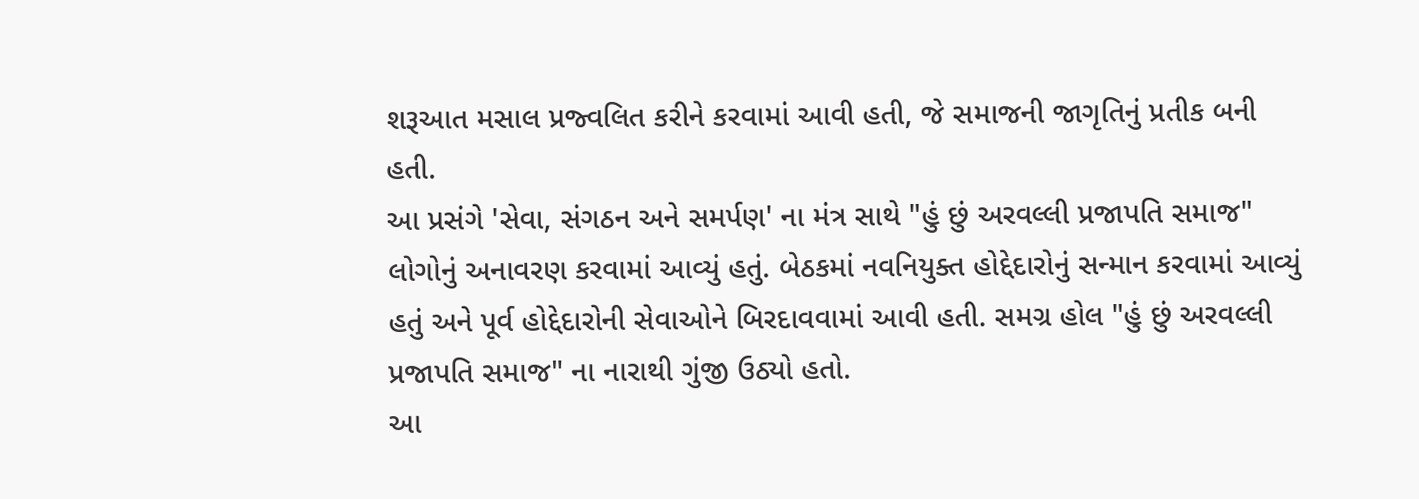શરૂઆત મસાલ પ્રજ્વલિત કરીને કરવામાં આવી હતી, જે સમાજની જાગૃતિનું પ્રતીક બની હતી.
આ પ્રસંગે 'સેવા, સંગઠન અને સમર્પણ' ના મંત્ર સાથે "હું છું અરવલ્લી પ્રજાપતિ સમાજ" લોગોનું અનાવરણ કરવામાં આવ્યું હતું. બેઠકમાં નવનિયુક્ત હોદ્દેદારોનું સન્માન કરવામાં આવ્યું હતું અને પૂર્વ હોદ્દેદારોની સેવાઓને બિરદાવવામાં આવી હતી. સમગ્ર હોલ "હું છું અરવલ્લી પ્રજાપતિ સમાજ" ના નારાથી ગુંજી ઉઠ્યો હતો.
આ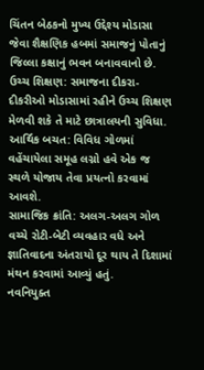ચિંતન બેઠકનો મુખ્ય ઉદ્દેશ્ય મોડાસા જેવા શૈક્ષણિક હબમાં સમાજનું પોતાનું જિલ્લા કક્ષાનું ભવન બનાવવાનો છે.
ઉચ્ચ શિક્ષણ: સમાજના દીકરા-દીકરીઓ મોડાસામાં રહીને ઉચ્ચ શિક્ષણ મેળવી શકે તે માટે છાત્રાલયની સુવિધા.
આર્થિક બચત: વિવિધ ગોળમાં વહેંચાયેલા સમૂહ લગ્નો હવે એક જ સ્થળે યોજાય તેવા પ્રયત્નો કરવામાં આવશે.
સામાજિક ક્રાંતિ: અલગ-અલગ ગોળ વચ્ચે રોટી-બેટી વ્યવહાર વધે અને જ્ઞાતિવાદના અંતરાયો દૂર થાય તે દિશામાં મંથન કરવામાં આવ્યું હતું.
નવનિયુક્ત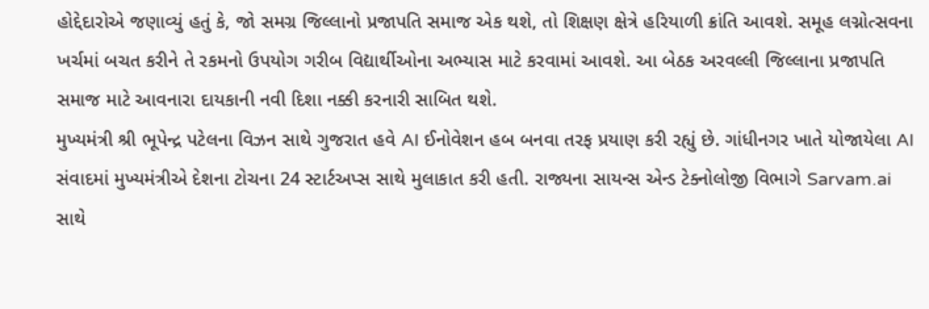હોદ્દેદારોએ જણાવ્યું હતું કે, જો સમગ્ર જિલ્લાનો પ્રજાપતિ સમાજ એક થશે, તો શિક્ષણ ક્ષેત્રે હરિયાળી ક્રાંતિ આવશે. સમૂહ લગ્નોત્સવના ખર્ચમાં બચત કરીને તે રકમનો ઉપયોગ ગરીબ વિદ્યાર્થીઓના અભ્યાસ માટે કરવામાં આવશે. આ બેઠક અરવલ્લી જિલ્લાના પ્રજાપતિ સમાજ માટે આવનારા દાયકાની નવી દિશા નક્કી કરનારી સાબિત થશે.
મુખ્યમંત્રી શ્રી ભૂપેન્દ્ર પટેલના વિઝન સાથે ગુજરાત હવે AI ઈનોવેશન હબ બનવા તરફ પ્રયાણ કરી રહ્યું છે. ગાંધીનગર ખાતે યોજાયેલા AI સંવાદમાં મુખ્યમંત્રીએ દેશના ટોચના 24 સ્ટાર્ટઅપ્સ સાથે મુલાકાત કરી હતી. રાજ્યના સાયન્સ એન્ડ ટેક્નોલોજી વિભાગે Sarvam.ai સાથે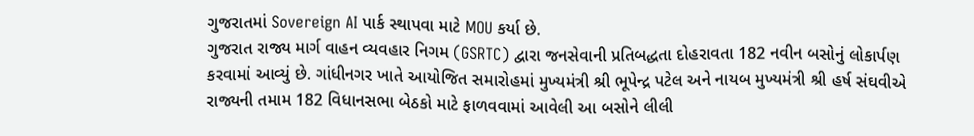ગુજરાતમાં Sovereign AI પાર્ક સ્થાપવા માટે MOU કર્યા છે.
ગુજરાત રાજ્ય માર્ગ વાહન વ્યવહાર નિગમ (GSRTC) દ્વારા જનસેવાની પ્રતિબદ્ધતા દોહરાવતા 182 નવીન બસોનું લોકાર્પણ કરવામાં આવ્યું છે. ગાંધીનગર ખાતે આયોજિત સમારોહમાં મુખ્યમંત્રી શ્રી ભૂપેન્દ્ર પટેલ અને નાયબ મુખ્યમંત્રી શ્રી હર્ષ સંઘવીએ રાજ્યની તમામ 182 વિધાનસભા બેઠકો માટે ફાળવવામાં આવેલી આ બસોને લીલી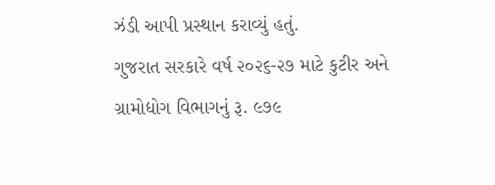ઝંડી આપી પ્રસ્થાન કરાવ્યું હતું.
ગુજરાત સરકારે વર્ષ ૨૦૨૬-૨૭ માટે કુટીર અને ગ્રામોદ્યોગ વિભાગનું રૂ. ૯૭૯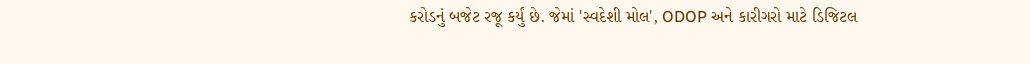કરોડનું બજેટ રજૂ કર્યું છે. જેમાં 'સ્વદેશી મોલ', ODOP અને કારીગરો માટે ડિજિટલ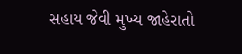સહાય જેવી મુખ્ય જાહેરાતો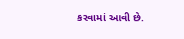કરવામાં આવી છે.